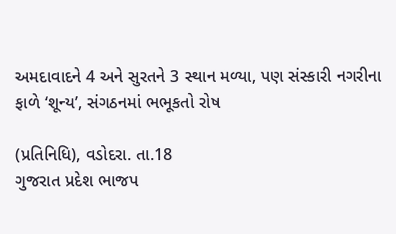અમદાવાદને 4 અને સુરતને 3 સ્થાન મળ્યા, પણ સંસ્કારી નગરીના ફાળે ‘શૂન્ય’, સંગઠનમાં ભભૂકતો રોષ

(પ્રતિનિધિ), વડોદરા. તા.18
ગુજરાત પ્રદેશ ભાજપ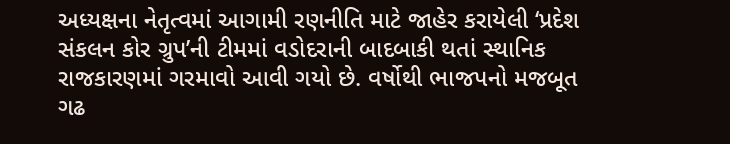અધ્યક્ષના નેતૃત્વમાં આગામી રણનીતિ માટે જાહેર કરાયેલી ‘પ્રદેશ સંકલન કોર ગ્રુપ’ની ટીમમાં વડોદરાની બાદબાકી થતાં સ્થાનિક રાજકારણમાં ગરમાવો આવી ગયો છે. વર્ષોથી ભાજપનો મજબૂત ગઢ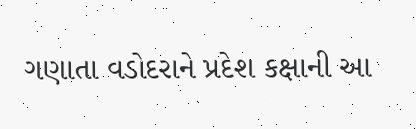ગણાતા વડોદરાને પ્રદેશ કક્ષાની આ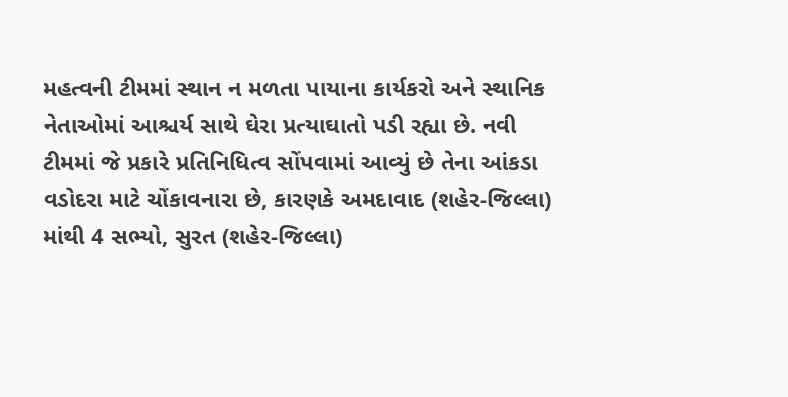મહત્વની ટીમમાં સ્થાન ન મળતા પાયાના કાર્યકરો અને સ્થાનિક નેતાઓમાં આશ્ચર્ય સાથે ઘેરા પ્રત્યાઘાતો પડી રહ્યા છે. નવી ટીમમાં જે પ્રકારે પ્રતિનિધિત્વ સોંપવામાં આવ્યું છે તેના આંકડા વડોદરા માટે ચોંકાવનારા છે, કારણકે અમદાવાદ (શહેર-જિલ્લા) માંથી 4 સભ્યો, સુરત (શહેર-જિલ્લા)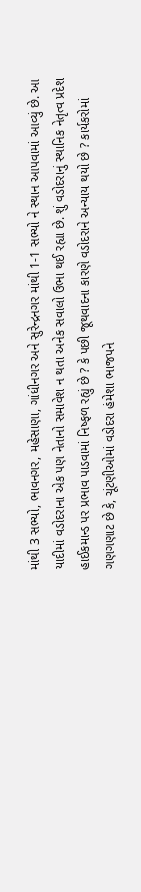માંથી 3 સભ્યો, ભાવનગર, મહેસાણા, ગાંધીનગર અને સુરેન્દ્રનગર માંથી 1-1 સભ્યો ને સ્થાન આપવામાં આવ્યું છે. આ યાદીમાં વડોદરાના એક પણ નેતાનો સમાવેશ ન થતા અનેક સવાલો ઉભા થઈ રહ્યા છે. શું વડોદરાનું સ્થાનિક નેતૃત્વ પ્રદેશ હાઈકમાન્ડ પર પ્રભાવ પાડવામાં નિષ્ફળ રહ્યું છે ? કે પછી જૂથવાદના કારણે વડોદરાને અન્યાય થયો છે ? કાર્યકરોમાં ગણગણાટ છે કે, ચૂંટણીઓમાં વડોદરા હંમેશા ભાજપને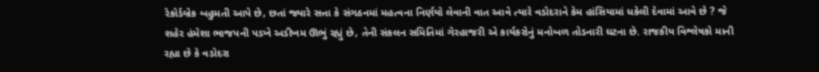રેકોર્ડબ્રેક બહુમતી આપે છે, છતાં જ્યારે સત્તા કે સંગઠનમાં મહત્વના નિર્ણયો લેવાની વાત આવે ત્યારે વડોદરાને કેમ હાંસિયામાં ધકેલી દેવામાં આવે છે ? જે શહેર હંમેશા ભાજપની પડખે અડીખમ ઊભું રહ્યું છે, તેની સંકલન સમિતિમાં ગેરહાજરી એ કાર્યકરોનું મનોબળ તોડનારી ઘટના છે. રાજકીય વિશ્લેષકો માની રહ્યા છે કે વડોદરા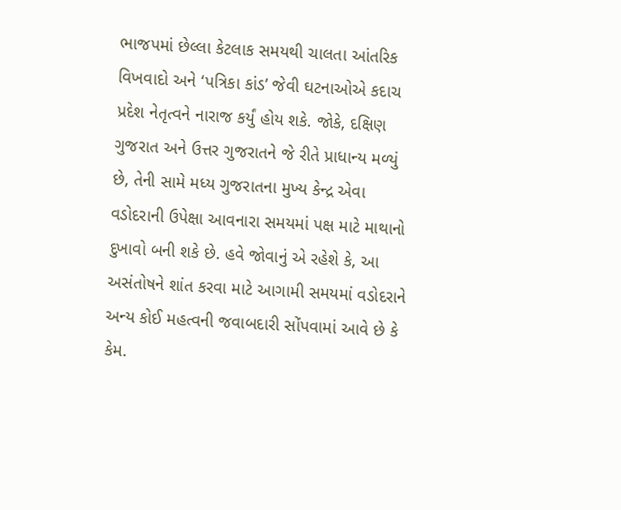ભાજપમાં છેલ્લા કેટલાક સમયથી ચાલતા આંતરિક વિખવાદો અને ‘પત્રિકા કાંડ’ જેવી ઘટનાઓએ કદાચ પ્રદેશ નેતૃત્વને નારાજ કર્યું હોય શકે. જોકે, દક્ષિણ ગુજરાત અને ઉત્તર ગુજરાતને જે રીતે પ્રાધાન્ય મળ્યું છે, તેની સામે મધ્ય ગુજરાતના મુખ્ય કેન્દ્ર એવા વડોદરાની ઉપેક્ષા આવનારા સમયમાં પક્ષ માટે માથાનો દુખાવો બની શકે છે. હવે જોવાનું એ રહેશે કે, આ અસંતોષને શાંત કરવા માટે આગામી સમયમાં વડોદરાને અન્ય કોઈ મહત્વની જવાબદારી સોંપવામાં આવે છે કે કેમ.